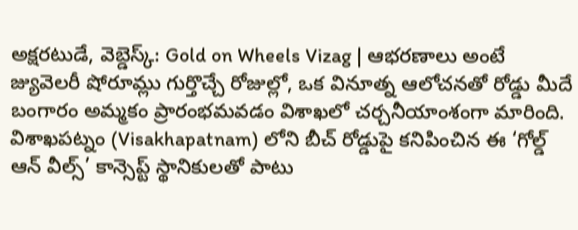అక్షరటుడే, వెబ్డెస్క్: Gold on Wheels Vizag | ఆభరణాలు అంటే జ్యువెలరీ షోరూమ్లు గుర్తొచ్చే రోజుల్లో, ఒక వినూత్న ఆలోచనతో రోడ్డు మీదే బంగారం అమ్మకం ప్రారంభమవడం విశాఖలో చర్చనీయాంశంగా మారింది.
విశాఖపట్నం (Visakhapatnam) లోని బీచ్ రోడ్డుపై కనిపించిన ఈ ‘గోల్డ్ ఆన్ వీల్స్’ కాన్సెప్ట్ స్థానికులతో పాటు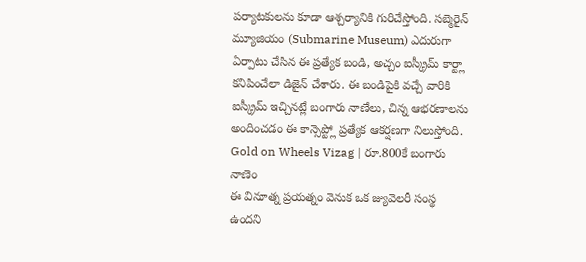పర్యాటకులను కూడా ఆశ్చర్యానికి గురిచేస్తోంది. సబ్మెరైన్ మ్యూజియం (Submarine Museum) ఎదురుగా ఏర్పాటు చేసిన ఈ ప్రత్యేక బండి, అచ్చం ఐస్క్రీమ్ కార్ట్లా కనిపించేలా డిజైన్ చేశారు. ఈ బండిపైకి వచ్చే వారికి ఐస్క్రీమ్ ఇచ్చినట్లే బంగారు నాణేలు, చిన్న ఆభరణాలను అందించడం ఈ కాన్సెప్ట్లో ప్రత్యేక ఆకర్షణగా నిలుస్తోంది.
Gold on Wheels Vizag | రూ.800కే బంగారు నాణెం
ఈ వినూత్న ప్రయత్నం వెనుక ఒక జ్యువెలరీ సంస్థ ఉందని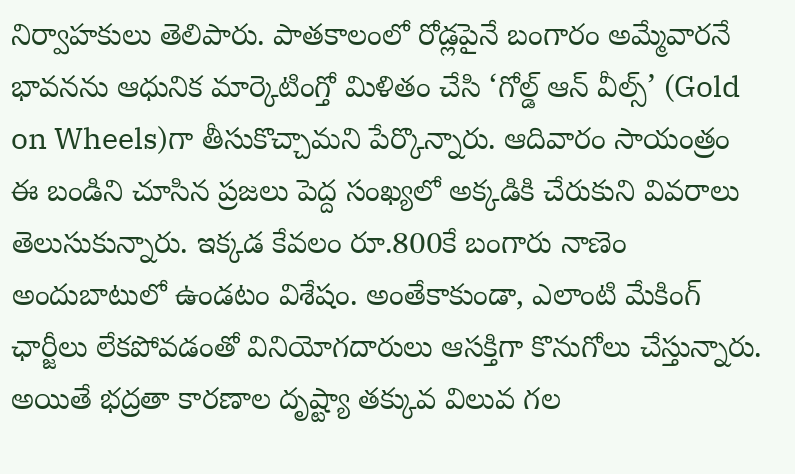నిర్వాహకులు తెలిపారు. పాతకాలంలో రోడ్లపైనే బంగారం అమ్మేవారనే భావనను ఆధునిక మార్కెటింగ్తో మిళితం చేసి ‘గోల్డ్ ఆన్ వీల్స్’ (Gold on Wheels)గా తీసుకొచ్చామని పేర్కొన్నారు. ఆదివారం సాయంత్రం ఈ బండిని చూసిన ప్రజలు పెద్ద సంఖ్యలో అక్కడికి చేరుకుని వివరాలు తెలుసుకున్నారు. ఇక్కడ కేవలం రూ.800కే బంగారు నాణెం అందుబాటులో ఉండటం విశేషం. అంతేకాకుండా, ఎలాంటి మేకింగ్ ఛార్జీలు లేకపోవడంతో వినియోగదారులు ఆసక్తిగా కొనుగోలు చేస్తున్నారు. అయితే భద్రతా కారణాల దృష్ట్యా తక్కువ విలువ గల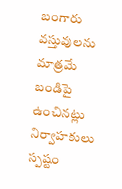బంగారు వస్తువులను మాత్రమే బండిపై ఉంచినట్లు నిర్వాహకులు స్పష్టం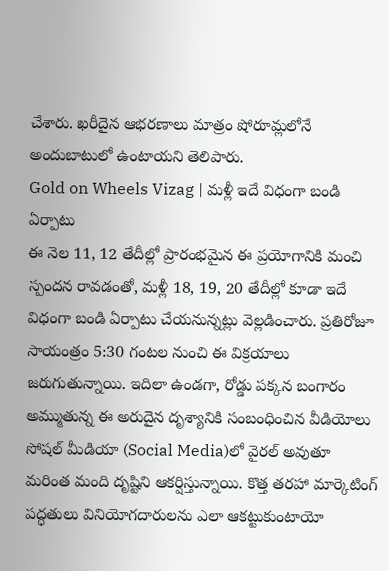చేశారు. ఖరీదైన ఆభరణాలు మాత్రం షోరూమ్లలోనే అందుబాటులో ఉంటాయని తెలిపారు.
Gold on Wheels Vizag | మళ్లీ ఇదే విధంగా బండి ఏర్పాటు
ఈ నెల 11, 12 తేదీల్లో ప్రారంభమైన ఈ ప్రయోగానికి మంచి స్పందన రావడంతో, మళ్లీ 18, 19, 20 తేదీల్లో కూడా ఇదే విధంగా బండి ఏర్పాటు చేయనున్నట్లు వెల్లడించారు. ప్రతిరోజూ సాయంత్రం 5:30 గంటల నుంచి ఈ విక్రయాలు జరుగుతున్నాయి. ఇదిలా ఉండగా, రోడ్డు పక్కన బంగారం అమ్ముతున్న ఈ అరుదైన దృశ్యానికి సంబంధించిన వీడియోలు సోషల్ మీడియా (Social Media)లో వైరల్ అవుతూ మరింత మంది దృష్టిని ఆకర్షిస్తున్నాయి. కొత్త తరహా మార్కెటింగ్ పద్ధతులు వినియోగదారులను ఎలా ఆకట్టుకుంటాయో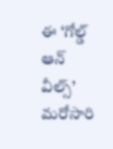ఈ ‘గోల్డ్ ఆన్ వీల్స్’ మరోసారి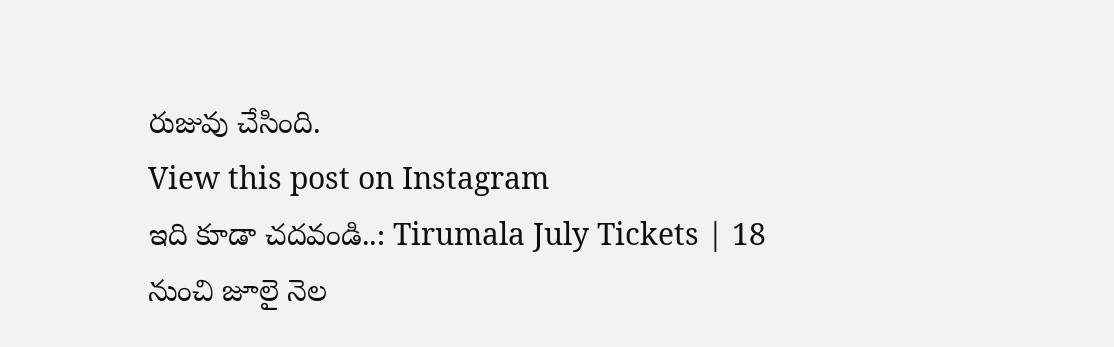రుజువు చేసింది.
View this post on Instagram
ఇది కూడా చదవండి..: Tirumala July Tickets | 18 నుంచి జూలై నెల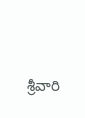శ్రీవారి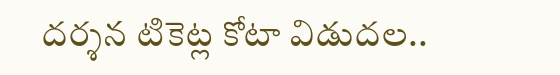దర్శన టికెట్ల కోటా విడుదల..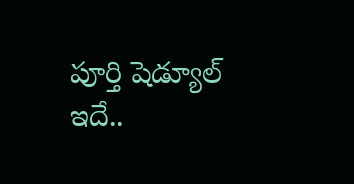పూర్తి షెడ్యూల్ ఇదే..